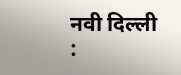नवी दिल्ली :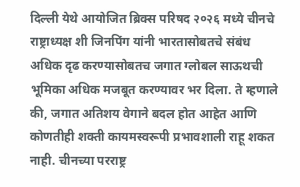दिल्ली येथे आयोजित ब्रिक्स परिषद २०२६ मध्ये चीनचे राष्ट्राध्यक्ष शी जिनपिंग यांनी भारतासोबतचे संबंध अधिक दृढ करण्यासोबतच जगात ग्लोबल साऊथची भूमिका अधिक मजबूत करण्यावर भर दिला. ते म्हणाले की, जगात अतिशय वेगाने बदल होत आहेत आणि कोणतीही शक्ती कायमस्वरूपी प्रभावशाली राहू शकत नाही. चीनच्या परराष्ट्र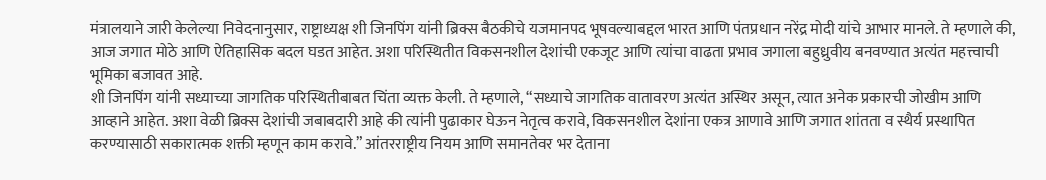मंत्रालयाने जारी केलेल्या निवेदनानुसार, राष्ट्राध्यक्ष शी जिनपिंग यांनी ब्रिक्स बैठकीचे यजमानपद भूषवल्याबद्दल भारत आणि पंतप्रधान नरेंद्र मोदी यांचे आभार मानले. ते म्हणाले की, आज जगात मोठे आणि ऐतिहासिक बदल घडत आहेत. अशा परिस्थितीत विकसनशील देशांची एकजूट आणि त्यांचा वाढता प्रभाव जगाला बहुध्रुवीय बनवण्यात अत्यंत महत्त्वाची भूमिका बजावत आहे.
शी जिनपिंग यांनी सध्याच्या जागतिक परिस्थितीबाबत चिंता व्यक्त केली. ते म्हणाले, “सध्याचे जागतिक वातावरण अत्यंत अस्थिर असून, त्यात अनेक प्रकारची जोखीम आणि आव्हाने आहेत. अशा वेळी ब्रिक्स देशांची जबाबदारी आहे की त्यांनी पुढाकार घेऊन नेतृत्व करावे, विकसनशील देशांना एकत्र आणावे आणि जगात शांतता व स्थैर्य प्रस्थापित करण्यासाठी सकारात्मक शक्ती म्हणून काम करावे.” आंतरराष्ट्रीय नियम आणि समानतेवर भर देताना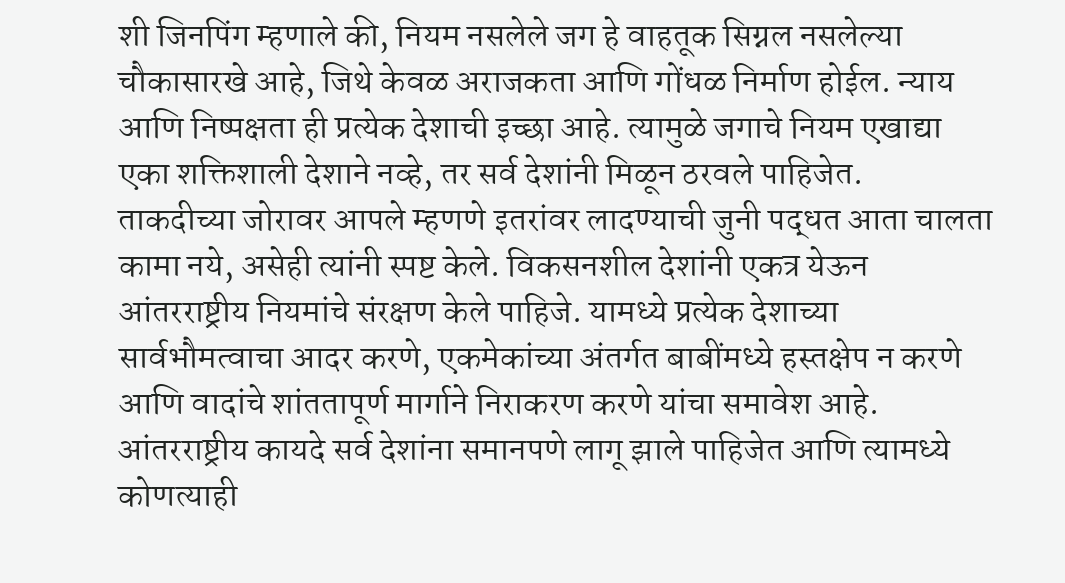शी जिनपिंग म्हणाले की, नियम नसलेले जग हे वाहतूक सिग्नल नसलेल्या चौकासारखे आहे, जिथे केवळ अराजकता आणि गोंधळ निर्माण होईल. न्याय आणि निष्पक्षता ही प्रत्येक देशाची इच्छा आहे. त्यामुळे जगाचे नियम एखाद्या एका शक्तिशाली देशाने नव्हे, तर सर्व देशांनी मिळून ठरवले पाहिजेत.
ताकदीच्या जोरावर आपले म्हणणे इतरांवर लादण्याची जुनी पद्धत आता चालता कामा नये, असेही त्यांनी स्पष्ट केले. विकसनशील देशांनी एकत्र येऊन आंतरराष्ट्रीय नियमांचे संरक्षण केले पाहिजे. यामध्ये प्रत्येक देशाच्या सार्वभौमत्वाचा आदर करणे, एकमेकांच्या अंतर्गत बाबींमध्ये हस्तक्षेप न करणे आणि वादांचे शांततापूर्ण मार्गाने निराकरण करणे यांचा समावेश आहे. आंतरराष्ट्रीय कायदे सर्व देशांना समानपणे लागू झाले पाहिजेत आणि त्यामध्ये कोणत्याही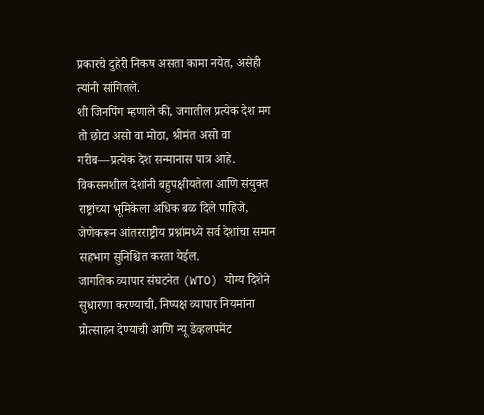प्रकारचे दुहेरी निकष असता कामा नयेत, असेही त्यांनी सांगितले.
शी जिनपिंग म्हणाले की, जगातील प्रत्येक देश मग तो छोटा असो वा मोठा, श्रीमंत असो वा गरीब—प्रत्येक देश सन्मानास पात्र आहे. विकसनशील देशांनी बहुपक्षीयतेला आणि संयुक्त राष्ट्रांच्या भूमिकेला अधिक बळ दिले पाहिजे, जेणेकरून आंतरराष्ट्रीय प्रश्नांमध्ये सर्व देशांचा समान सहभाग सुनिश्चित करता येईल.
जागतिक व्यापार संघटनेत (WTO) योग्य दिशेने सुधारणा करण्याची, निष्पक्ष व्यापार नियमांना प्रोत्साहन देण्याची आणि न्यू डेव्हलपमेंट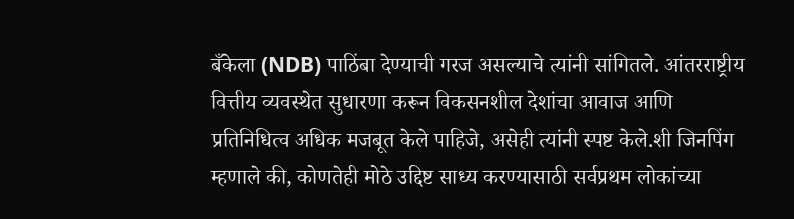बँकेला (NDB) पाठिंबा देण्याची गरज असल्याचे त्यांनी सांगितले. आंतरराष्ट्रीय वित्तीय व्यवस्थेत सुधारणा करून विकसनशील देशांचा आवाज आणि प्रतिनिधित्व अधिक मजबूत केले पाहिजे, असेही त्यांनी स्पष्ट केले.शी जिनपिंग म्हणाले की, कोणतेही मोठे उद्दिष्ट साध्य करण्यासाठी सर्वप्रथम लोकांच्या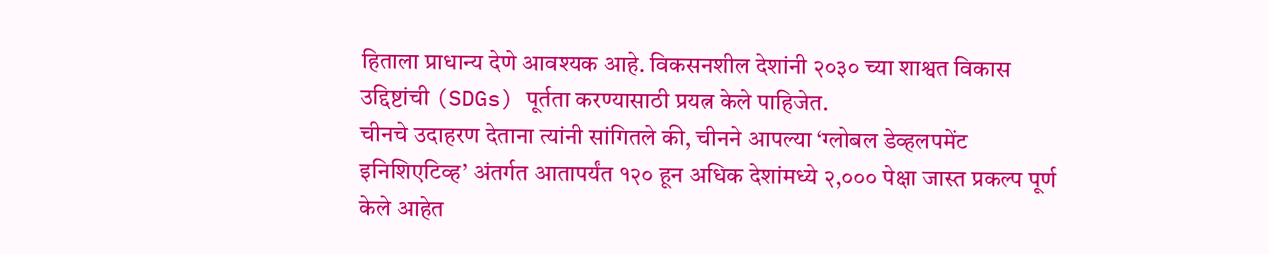हिताला प्राधान्य देणे आवश्यक आहे. विकसनशील देशांनी २०३० च्या शाश्वत विकास उद्दिष्टांची (SDGs) पूर्तता करण्यासाठी प्रयत्न केले पाहिजेत.
चीनचे उदाहरण देताना त्यांनी सांगितले की, चीनने आपल्या ‘ग्लोबल डेव्हलपमेंट इनिशिएटिव्ह’ अंतर्गत आतापर्यंत १२० हून अधिक देशांमध्ये २,००० पेक्षा जास्त प्रकल्प पूर्ण केले आहेत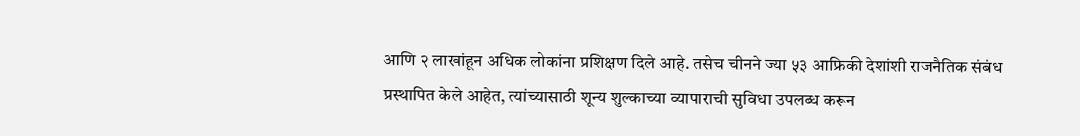आणि २ लाखांहून अधिक लोकांना प्रशिक्षण दिले आहे. तसेच चीनने ज्या ५३ आफ्रिकी देशांशी राजनैतिक संबंध प्रस्थापित केले आहेत, त्यांच्यासाठी शून्य शुल्काच्या व्यापाराची सुविधा उपलब्ध करून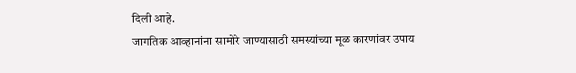दिली आहे.
जागतिक आव्हानांना सामोरे जाण्यासाठी समस्यांच्या मूळ कारणांवर उपाय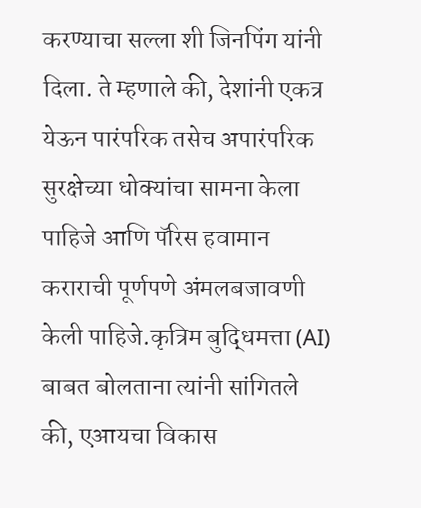करण्याचा सल्ला शी जिनपिंग यांनी दिला. ते म्हणाले की, देशांनी एकत्र येऊन पारंपरिक तसेच अपारंपरिक सुरक्षेच्या धोक्यांचा सामना केला पाहिजे आणि पॅरिस हवामान कराराची पूर्णपणे अंमलबजावणी केली पाहिजे.कृत्रिम बुद्धिमत्ता (AI) बाबत बोलताना त्यांनी सांगितले की, एआयचा विकास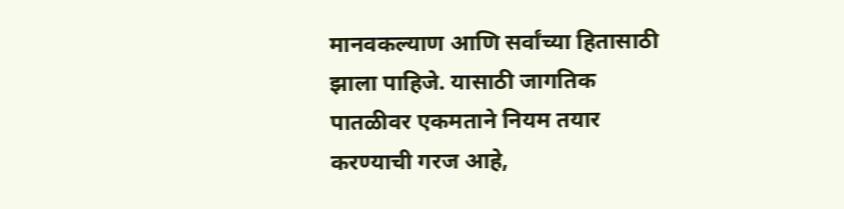मानवकल्याण आणि सर्वांच्या हितासाठी झाला पाहिजे. यासाठी जागतिक पातळीवर एकमताने नियम तयार करण्याची गरज आहे,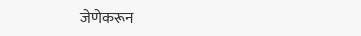जेणेकरून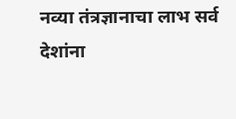नव्या तंत्रज्ञानाचा लाभ सर्व देशांना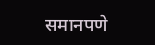समानपणे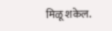मिळू शकेल.